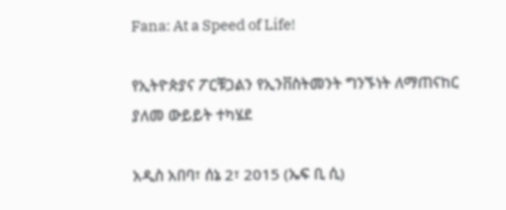Fana: At a Speed of Life!

የኢትዮጵያና ፖርቹጋልን የኢንቨስትመንት ግንኙነት ለማጠናከር ያለመ ውይይት ተካሄደ

አዲስ አበባ፣ ሰኔ 2፣ 2015 (ኤፍ ቢ ሲ)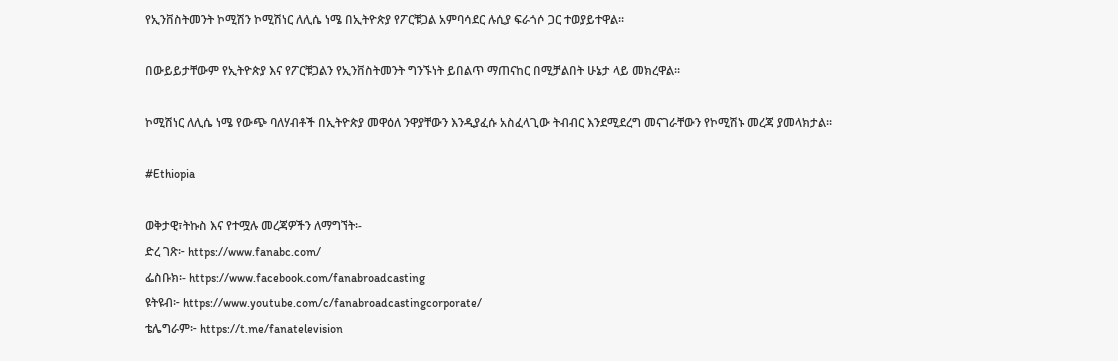የኢንቨስትመንት ኮሚሽን ኮሚሽነር ለሊሴ ነሜ በኢትዮጵያ የፖርቹጋል አምባሳደር ሉሲያ ፍራጎሶ ጋር ተወያይተዋል፡፡

በውይይታቸውም የኢትዮጵያ እና የፖርቹጋልን የኢንቨስትመንት ግንኙነት ይበልጥ ማጠናከር በሚቻልበት ሁኔታ ላይ መክረዋል፡፡

ኮሚሽነር ለሊሴ ነሜ የውጭ ባለሃብቶች በኢትዮጵያ መዋዕለ ንዋያቸውን እንዲያፈሱ አስፈላጊው ትብብር እንደሚደረግ መናገራቸውን የኮሚሽኑ መረጃ ያመላክታል፡፡

#Ethiopia

ወቅታዊ፣ትኩስ እና የተሟሉ መረጃዎችን ለማግኘት፡-
ድረ ገጽ፦ https://www.fanabc.com/
ፌስቡክ፡- https://www.facebook.com/fanabroadcasting
ዩትዩብ፦ https://www.youtube.com/c/fanabroadcastingcorporate/
ቴሌግራም፦ https://t.me/fanatelevision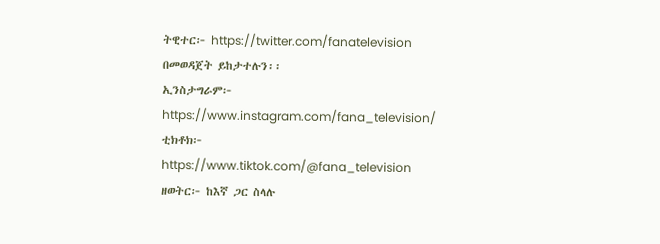ትዊተር፦ https://twitter.com/fanatelevision በመወዳጀት ይከታተሉን፡፡
ኢንስታግራም፦ https://www.instagram.com/fana_television/
ቲክቶክ፦ https://www.tiktok.com/@fana_television
ዘወትር፦ ከእኛ ጋር ስላሉ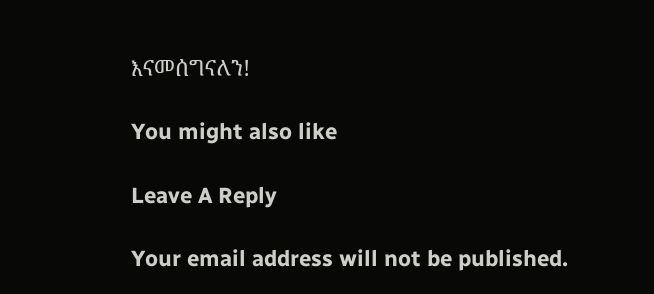እናመሰግናለን!

You might also like

Leave A Reply

Your email address will not be published.